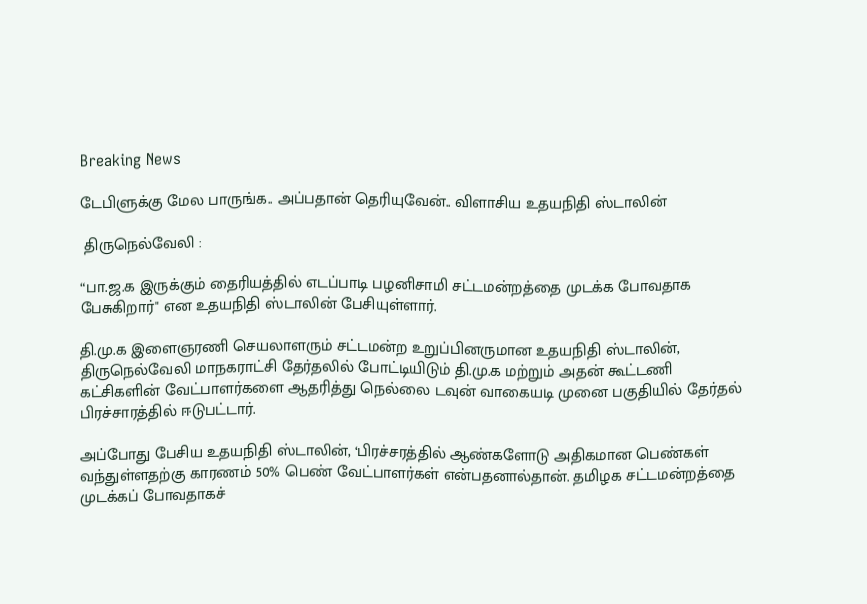Breaking News

டேபிளுக்கு மேல பாருங்க.. அப்பதான் தெரியுவேன்.. விளாசிய உதயநிதி ஸ்டாலின்

 திருநெல்வேலி :

“பா.ஜ.க இருக்கும் தைரியத்தில் எடப்பாடி பழனிசாமி சட்டமன்றத்தை முடக்க போவதாக பேசுகிறார்" என உதயநிதி ஸ்டாலின் பேசியுள்ளார்.

தி.மு.க இளைஞரணி செயலாளரும் சட்டமன்ற உறுப்பினருமான உதயநிதி ஸ்டாலின், திருநெல்வேலி மாநகராட்சி தேர்தலில் போட்டியிடும் தி.மு.க மற்றும் அதன் கூட்டணி கட்சிகளின் வேட்பாளர்களை ஆதரித்து நெல்லை டவுன் வாகையடி முனை பகுதியில் தேர்தல் பிரச்சாரத்தில் ஈடுபட்டார்.

அப்போது பேசிய உதயநிதி ஸ்டாலின், ‘பிரச்சரத்தில் ஆண்களோடு அதிகமான பெண்கள் வந்துள்ளதற்கு காரணம் 50% பெண் வேட்பாளர்கள் என்பதனால்தான். தமிழக சட்டமன்றத்தை முடக்கப் போவதாகச்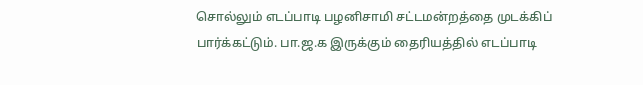சொல்லும் எடப்பாடி பழனிசாமி சட்டமன்றத்தை முடக்கிப் பார்க்கட்டும். பா.ஜ.க இருக்கும் தைரியத்தில் எடப்பாடி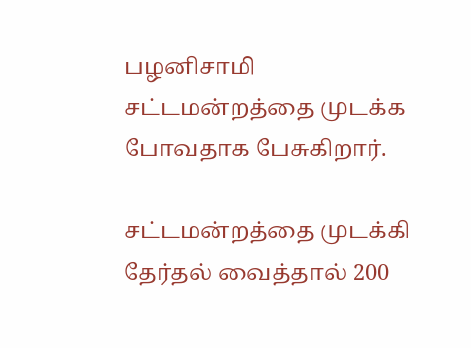பழனிசாமி சட்டமன்றத்தை முடக்க போவதாக பேசுகிறார்.

சட்டமன்றத்தை முடக்கி தேர்தல் வைத்தால் 200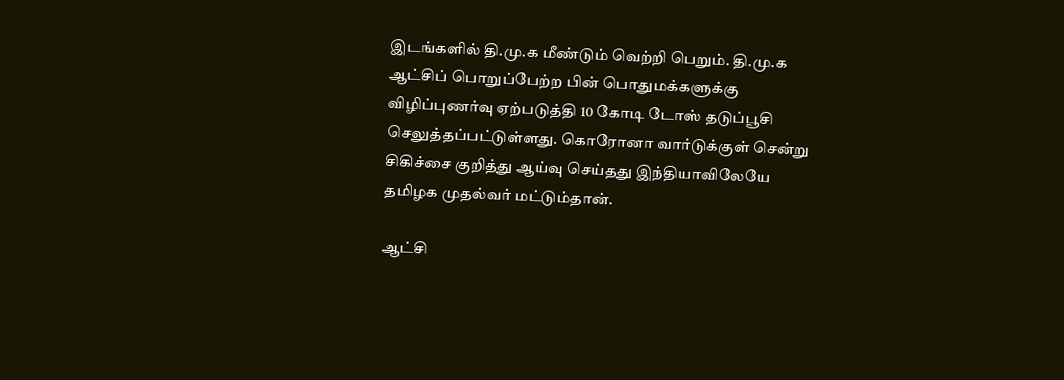இடங்களில் தி.மு.க மீண்டும் வெற்றி பெறும். தி.மு.க ஆட்சிப் பொறுப்பேற்ற பின் பொதுமக்களுக்கு விழிப்புணர்வு ஏற்படுத்தி 10 கோடி டோஸ் தடுப்பூசி செலுத்தப்பட்டுள்ளது. கொரோனா வார்டுக்குள் சென்று சிகிச்சை குறித்து ஆய்வு செய்தது இந்தியாவிலேயே தமிழக முதல்வர் மட்டும்தான்.

ஆட்சி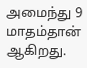அமைந்து 9 மாதம்தான் ஆகிறது.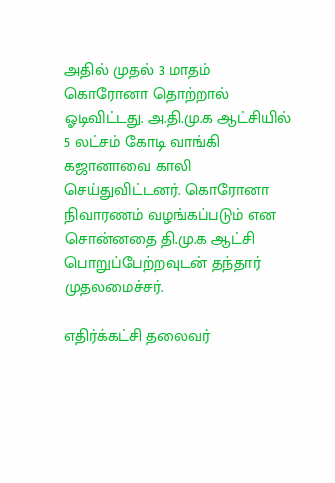அதில் முதல் 3 மாதம் கொரோனா தொற்றால் ஓடிவிட்டது. அ.தி.மு.க ஆட்சியில் 5 லட்சம் கோடி வாங்கி கஜானாவை காலி செய்துவிட்டனர். கொரோனா நிவாரணம் வழங்கப்படும் என சொன்னதை தி.மு.க ஆட்சி பொறுப்பேற்றவுடன் தந்தார் முதலமைச்சர்.

எதிர்க்கட்சி தலைவர்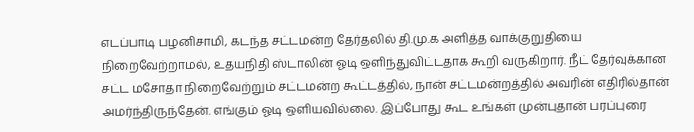எடப்பாடி பழனிசாமி, கடந்த சட்டமன்ற தேர்தலில் தி.மு.க அளித்த வாக்குறுதியை நிறைவேற்றாமல், உதயநிதி ஸ்டாலின் ஓடி ஒளிந்துவிட்டதாக கூறி வருகிறார். நீட் தேர்வுக்கான சட்ட மசோதா நிறைவேற்றும் சட்டமன்ற கூட்டத்தில், நான் சட்டமன்றத்தில் அவரின் எதிரில்தான் அமர்ந்திருந்தேன். எங்கும் ஓடி ஒளியவில்லை. இப்போது கூட உங்கள் முன்புதான் பரப்புரை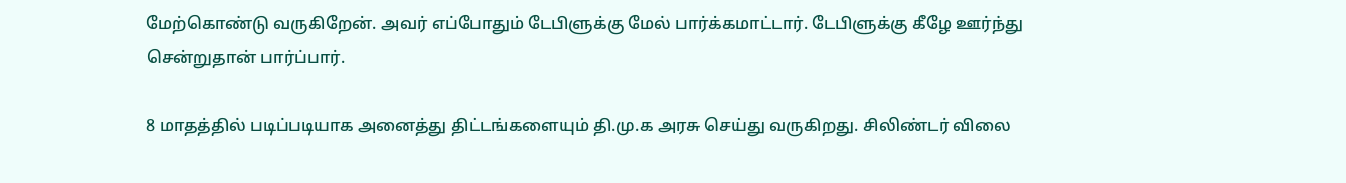மேற்கொண்டு வருகிறேன். அவர் எப்போதும் டேபிளுக்கு மேல் பார்க்கமாட்டார். டேபிளுக்கு கீழே ஊர்ந்து சென்றுதான் பார்ப்பார்.

8 மாதத்தில் படிப்படியாக அனைத்து திட்டங்களையும் தி.மு.க அரசு செய்து வருகிறது. சிலிண்டர் விலை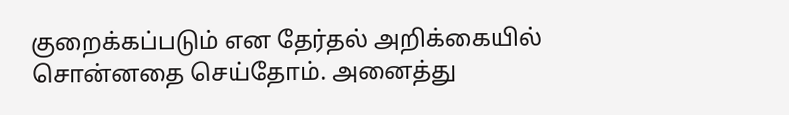குறைக்கப்படும் என தேர்தல் அறிக்கையில் சொன்னதை செய்தோம். அனைத்து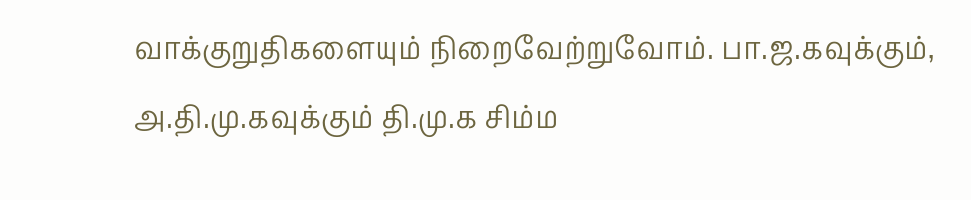வாக்குறுதிகளையும் நிறைவேற்றுவோம். பா.ஜ.கவுக்கும், அ.தி.மு.கவுக்கும் தி.மு.க சிம்ம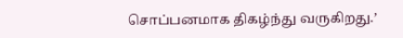சொப்பனமாக திகழ்ந்து வருகிறது.’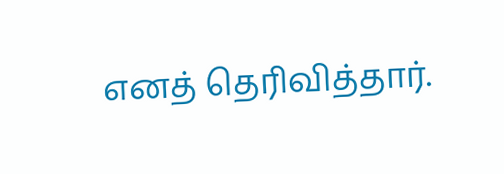எனத் தெரிவித்தார்.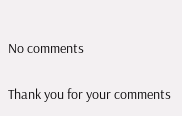No comments

Thank you for your comments